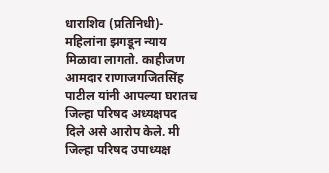धाराशिव (प्रतिनिधी)- महिलांना झगडून न्याय मिळावा लागतो. काहीजण आमदार राणाजगजितसिंह पाटील यांनी आपल्या घरातच जिल्हा परिषद अध्यक्षपद दिले असे आरोप केले. मी जिल्हा परिषद उपाध्यक्ष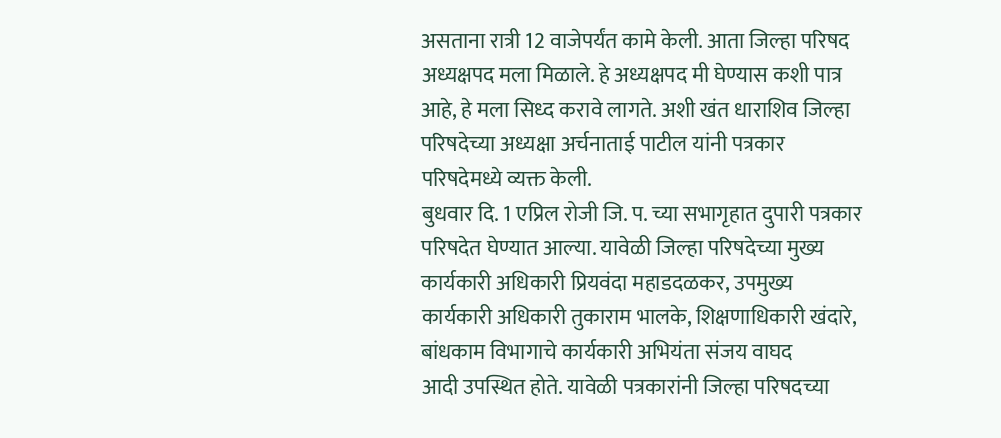असताना रात्री 12 वाजेपर्यंत कामे केली. आता जिल्हा परिषद अध्यक्षपद मला मिळाले. हे अध्यक्षपद मी घेण्यास कशी पात्र आहे, हे मला सिध्द करावे लागते. अशी खंत धाराशिव जिल्हा परिषदेच्या अध्यक्षा अर्चनाताई पाटील यांनी पत्रकार परिषदेमध्ये व्यक्त केली.
बुधवार दि. 1 एप्रिल रोजी जि. प. च्या सभागृहात दुपारी पत्रकार परिषदेत घेण्यात आल्या. यावेळी जिल्हा परिषदेच्या मुख्य कार्यकारी अधिकारी प्रियवंदा महाडदळकर, उपमुख्य कार्यकारी अधिकारी तुकाराम भालके, शिक्षणाधिकारी खंदारे, बांधकाम विभागाचे कार्यकारी अभियंता संजय वाघद
आदी उपस्थित होते. यावेळी पत्रकारांनी जिल्हा परिषदच्या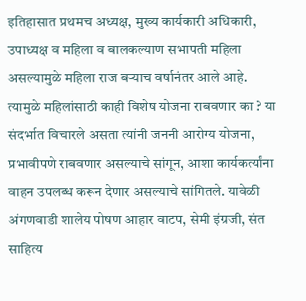इतिहासात प्रथमच अध्यक्ष, मुख्य कार्यकारी अधिकारी, उपाध्यक्ष व महिला व बालकल्याण सभापती महिला असल्यामुळे महिला राज बऱ्याच वर्षानंतर आले आहे. त्यामुळे महिलांसाठी काही विशेष योजना राबवणार का ? या संदर्भात विचारले असता त्यांनी जननी आरोग्य योजना, प्रभावीपणे राबवणार असल्याचे सांगून, आशा कार्यकर्त्यांना वाहन उपलब्ध करून देणार असल्याचे सांगितले. यावेळी अंगणवाडी शालेय पोषण आहार वाटप, सेमी इंग्रजी, संत साहित्य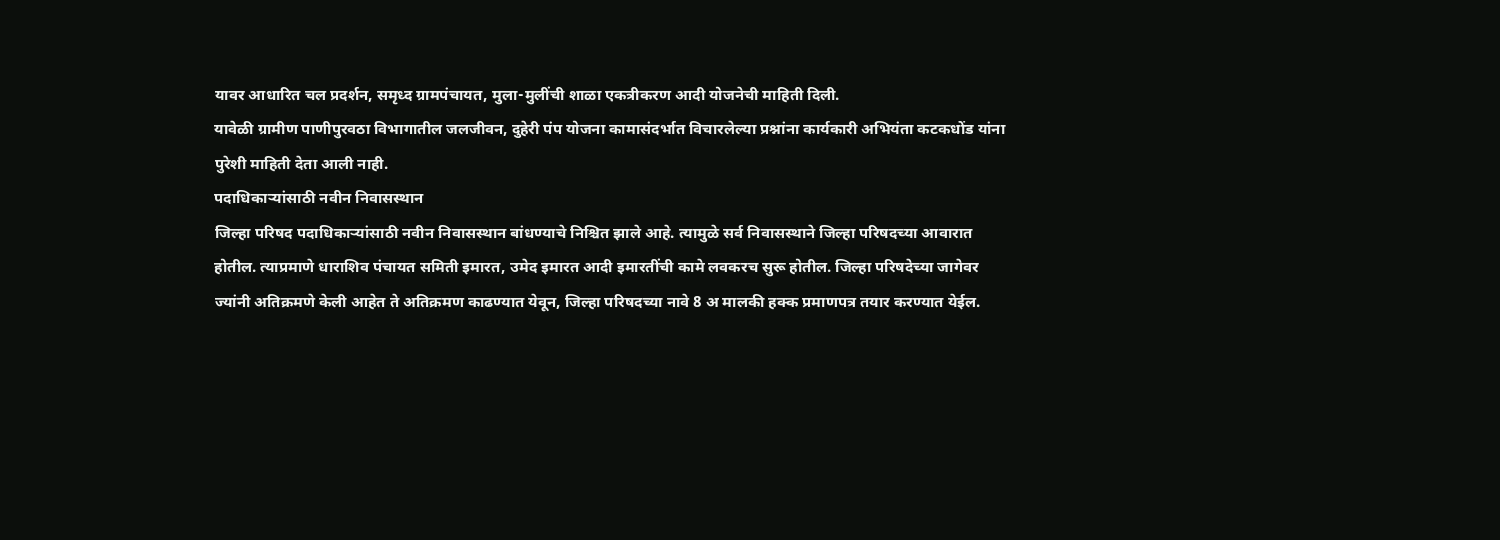यावर आधारित चल प्रदर्शन, समृध्द ग्रामपंचायत, मुला-मुलींची शाळा एकत्रीकरण आदी योजनेची माहिती दिली.
यावेळी ग्रामीण पाणीपुरवठा विभागातील जलजीवन, दुहेरी पंप योजना कामासंदर्भात विचारलेल्या प्रश्नांना कार्यकारी अभियंता कटकधोंड यांना पुरेशी माहिती देता आली नाही.
पदाधिकाऱ्यांसाठी नवीन निवासस्थान
जिल्हा परिषद पदाधिकाऱ्यांसाठी नवीन निवासस्थान बांधण्याचे निश्चित झाले आहे. त्यामुळे सर्व निवासस्थाने जिल्हा परिषदच्या आवारात होतील. त्याप्रमाणे धाराशिव पंचायत समिती इमारत, उमेद इमारत आदी इमारतींची कामे लवकरच सुरू होतील. जिल्हा परिषदेच्या जागेवर ज्यांनी अतिक्रमणे केली आहेत ते अतिक्रमण काढण्यात येवून, जिल्हा परिषदच्या नावे 8 अ मालकी हक्क प्रमाणपत्र तयार करण्यात येईल.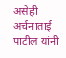असेही अर्चनाताई पाटील यांनी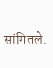सांगितले.